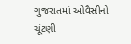ગુજરાતમાં ઓવૈસીનો ચૂંટણી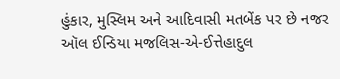હુંકાર, મુસ્લિમ અને આદિવાસી મતબેંક પર છે નજર
ઑલ ઈન્ડિયા મજલિસ-એ-ઈત્તેહાદુલ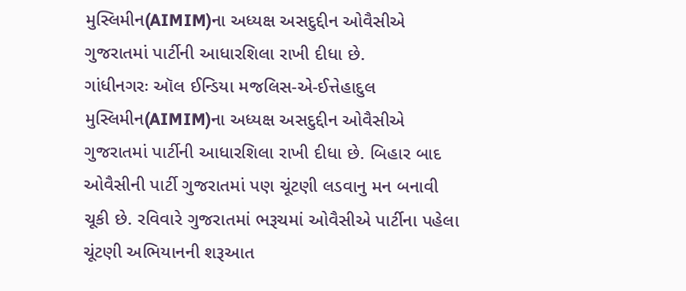મુસ્લિમીન(AIMIM)ના અધ્યક્ષ અસદુદ્દીન ઓવૈસીએ ગુજરાતમાં પાર્ટીની આધારશિલા રાખી દીધા છે.
ગાંધીનગરઃ ઑલ ઈન્ડિયા મજલિસ-એ-ઈત્તેહાદુલ મુસ્લિમીન(AIMIM)ના અધ્યક્ષ અસદુદ્દીન ઓવૈસીએ ગુજરાતમાં પાર્ટીની આધારશિલા રાખી દીધા છે. બિહાર બાદ ઓવૈસીની પાર્ટી ગુજરાતમાં પણ ચૂંટણી લડવાનુ મન બનાવી ચૂકી છે. રવિવારે ગુજરાતમાં ભરૂચમાં ઓવૈસીએ પાર્ટીના પહેલા ચૂંટણી અભિયાનની શરૂઆત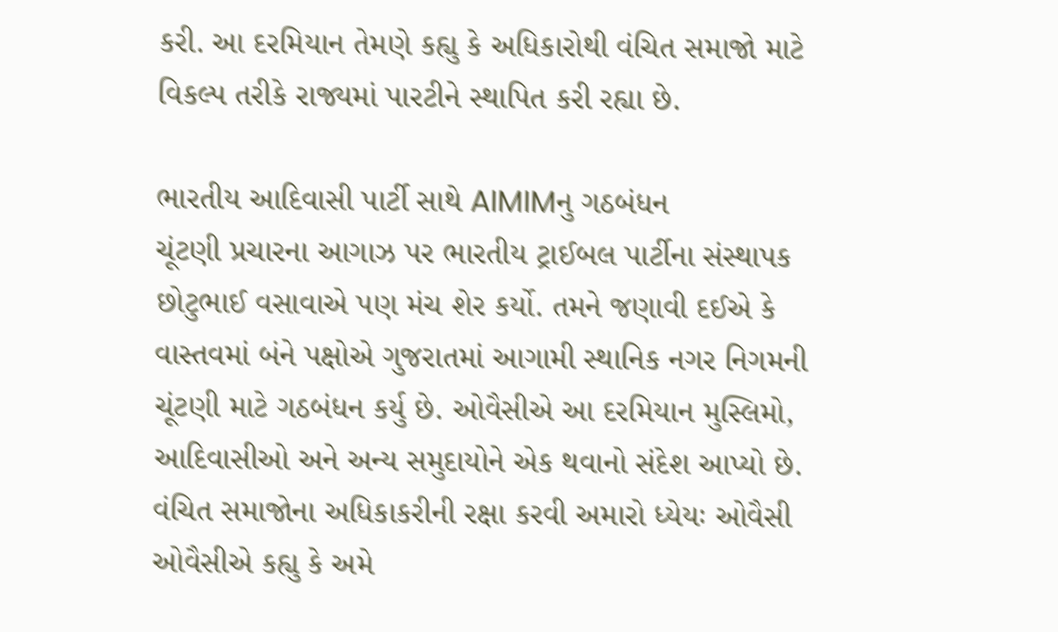કરી. આ દરમિયાન તેમણે કહ્યુ કે અધિકારોથી વંચિત સમાજો માટે વિકલ્પ તરીકે રાજ્યમાં પારટીને સ્થાપિત કરી રહ્યા છે.

ભારતીય આદિવાસી પાર્ટી સાથે AIMIMનુ ગઠબંધન
ચૂંટણી પ્રચારના આગાઝ પર ભારતીય ટ્રાઈબલ પાર્ટીના સંસ્થાપક છોટુભાઈ વસાવાએ પણ મંચ શેર કર્યો. તમને જણાવી દઈએ કે વાસ્તવમાં બંને પક્ષોએ ગુજરાતમાં આગામી સ્થાનિક નગર નિગમની ચૂંટણી માટે ગઠબંધન કર્યુ છે. ઓવૈસીએ આ દરમિયાન મુસ્લિમો, આદિવાસીઓ અને અન્ય સમુદાયોને એક થવાનો સંદેશ આપ્યો છે.
વંચિત સમાજોના અધિકાકરીની રક્ષા કરવી અમારો ધ્યેયઃ ઓવૈસી
ઓવૈસીએ કહ્યુ કે અમે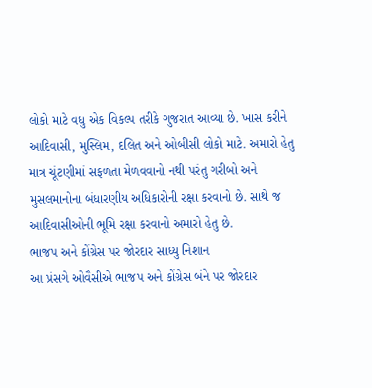લોકો માટે વધુ એક વિકલ્પ તરીકે ગુજરાત આવ્યા છે. ખાસ કરીને આદિવાસી, મુસ્લિમ, દલિત અને ઓબીસી લોકો માટે. અમારો હેતુ માત્ર ચૂંટણીમાં સફળતા મેળવવાનો નથી પરંતુ ગરીબો અને મુસલમાનોના બંધારણીય અધિકારોની રક્ષા કરવાનો છે. સાથે જ આદિવાસીઓની ભૂમિ રક્ષા કરવાનો અમારો હેતુ છે.
ભાજપ અને કોંગ્રેસ પર જોરદાર સાધ્યુ નિશાન
આ પ્રંસગે ઓવૈસીએ ભાજપ અને કોંગ્રેસ બંને પર જોરદાર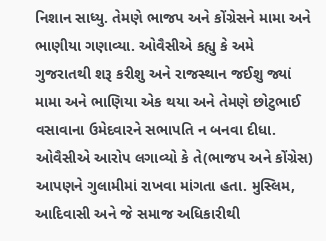નિશાન સાધ્યુ. તેમણે ભાજપ અને કોંગ્રેસને મામા અને ભાણીયા ગણાવ્યા. ઓવૈસીએ કહ્યુ કે અમે ગુજરાતથી શરૂ કરીશુ અને રાજસ્થાન જઈશુ જ્યાં મામા અને ભાણિયા એક થયા અને તેમણે છોટુભાઈ વસાવાના ઉમેદવારને સભાપતિ ન બનવા દીધા. ઓવૈસીએ આરોપ લગાવ્યો કે તે(ભાજપ અને કોંગ્રેસ) આપણને ગુલામીમાં રાખવા માંગતા હતા. મુસ્લિમ, આદિવાસી અને જે સમાજ અધિકારીથી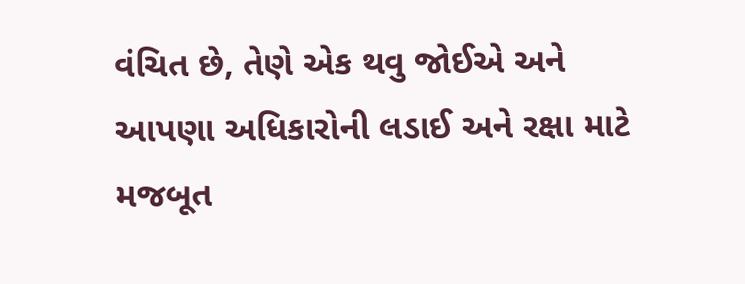વંચિત છે, તેણે એક થવુ જોઈએ અને આપણા અધિકારોની લડાઈ અને રક્ષા માટે મજબૂત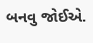બનવુ જોઈએ.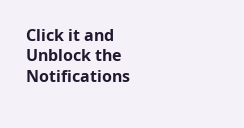Click it and Unblock the Notifications